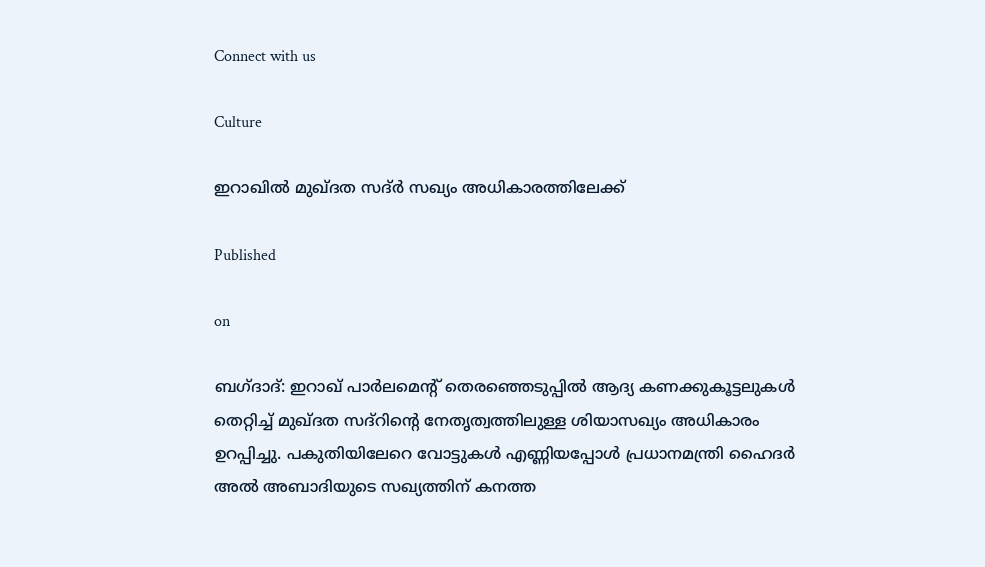Connect with us

Culture

ഇറാഖില്‍ മുഖ്ദത സദ്ര്‍ സഖ്യം അധികാരത്തിലേക്ക്

Published

on

ബഗ്ദാദ്: ഇറാഖ് പാര്‍ലമെന്റ് തെരഞ്ഞെടുപ്പില്‍ ആദ്യ കണക്കുകൂട്ടലുകള്‍ തെറ്റിച്ച് മുഖ്ദത സദ്‌റിന്റെ നേതൃത്വത്തിലുള്ള ശിയാസഖ്യം അധികാരം ഉറപ്പിച്ചു. പകുതിയിലേറെ വോട്ടുകള്‍ എണ്ണിയപ്പോള്‍ പ്രധാനമന്ത്രി ഹൈദര്‍ അല്‍ അബാദിയുടെ സഖ്യത്തിന് കനത്ത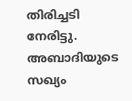തിരിച്ചടി നേരിട്ടു. അബാദിയുടെ സഖ്യം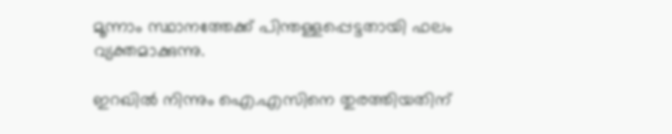മൂന്നാം സ്ഥാനത്തേക്ക് പിന്തള്ളപ്പെട്ടതായി ഫലം വ്യക്തമാക്കുന്നു.

ഇറഖില്‍ നിന്നും ഐ.എസിനെ തുരത്തിയതിന്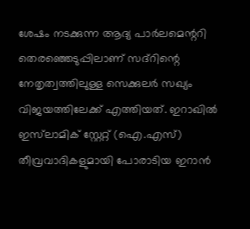ശേഷം നടക്കുന്ന ആദ്യ പാര്‍ലമെന്ററി തെരഞ്ഞെടുപ്പിലാണ് സദ്‌റിന്റെ നേതൃത്വത്തിലുള്ള സെക്കുലര്‍ സഖ്യം വിജയത്തിലേക്ക് എത്തിയത്. ഇറാഖില്‍ ഇസ്‌ലാമിക് സ്റ്റേറ്റ് (ഐ.എസ്) തീവ്രവാദികളുമായി പോരാടിയ ഇറാന്‍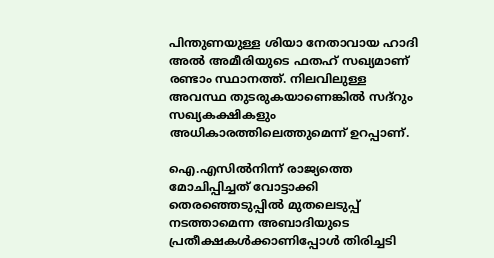പിന്തുണയുള്ള ശിയാ നേതാവായ ഹാദി അല്‍ അമീരിയുടെ ഫതഹ് സഖ്യമാണ് രണ്ടാം സ്ഥാനത്ത്. നിലവിലുള്ള അവസ്ഥ തുടരുകയാണെങ്കില്‍ സദ്‌റും സഖ്യകക്ഷികളും അധികാരത്തിലെത്തുമെന്ന് ഉറപ്പാണ്.

ഐ.എസില്‍നിന്ന് രാജ്യത്തെ മോചിപ്പിച്ചത് വോട്ടാക്കി തെരഞ്ഞെടുപ്പില്‍ മുതലെടുപ്പ് നടത്താമെന്ന അബാദിയുടെ പ്രതീക്ഷകള്‍ക്കാണിപ്പോള്‍ തിരിച്ചടി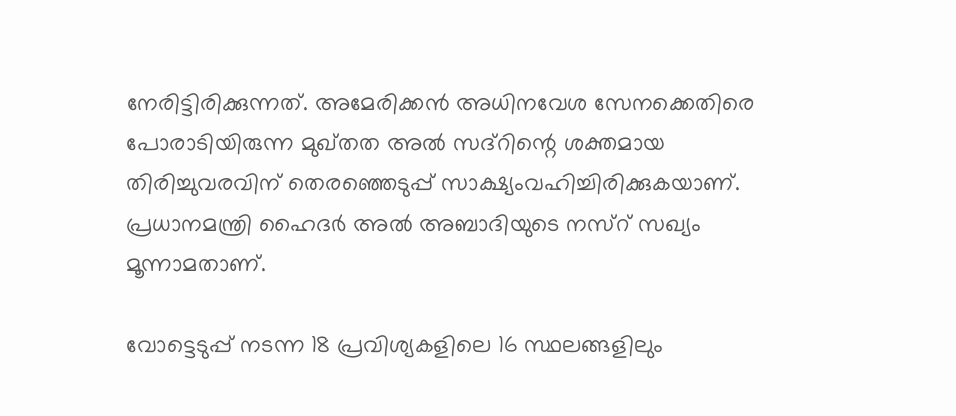നേരിട്ടിരിക്കുന്നത്. അമേരിക്കന്‍ അധിനവേശ സേനക്കെതിരെ പോരാടിയിരുന്ന മുഖ്തത അല്‍ സദ്‌റിന്റെ ശക്തമായ തിരിച്ചുവരവിന് തെരഞ്ഞെടുപ്പ് സാക്ഷ്യംവഹിച്ചിരിക്കുകയാണ്. പ്രധാനമന്ത്രി ഹൈദര്‍ അല്‍ അബാദിയുടെ നസ്റ് സഖ്യം മൂന്നാമതാണ്.

വോട്ടെടുപ്പ് നടന്ന 18 പ്രവിശ്യകളിലെ 16 സ്ഥലങ്ങളിലും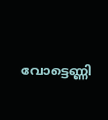വോട്ടെണ്ണി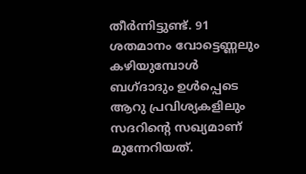തീര്‍ന്നിട്ടുണ്ട്. 91 ശതമാനം വോട്ടെണ്ണലും കഴിയുമ്പോള്‍ ബഗ്ദാദും ഉള്‍പ്പെടെ ആറു പ്രവിശ്യകളിലും സദറിന്റെ സഖ്യമാണ് മുന്നേറിയത്.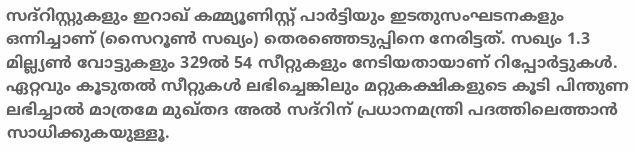സദ്റിസ്റ്റുകളും ഇറാഖ് കമ്മ്യൂണിസ്റ്റ് പാര്‍ട്ടിയും ഇടതുസംഘടനകളും ഒന്നിച്ചാണ് (സൈറൂണ്‍ സഖ്യം) തെരഞ്ഞെടുപ്പിനെ നേരിട്ടത്. സഖ്യം 1.3 മില്ല്യണ്‍ വോട്ടുകളും 329ല്‍ 54 സീറ്റുകളും നേടിയതായാണ് റിപ്പോര്‍ട്ടുകള്‍. ഏറ്റവും കൂടുതല്‍ സീറ്റുകള്‍ ലഭിച്ചെങ്കിലും മറ്റുകക്ഷികളുടെ കൂടി പിന്തുണ ലഭിച്ചാല്‍ മാത്രമേ മുഖ്തദ അല്‍ സദ്റിന് പ്രധാനമന്ത്രി പദത്തിലെത്താന്‍ സാധിക്കുകയുള്ളൂ.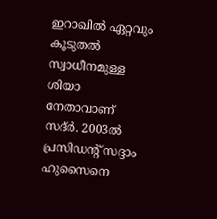ഇറാഖില്‍ ഏറ്റവും കൂടുതല്‍ സ്വാധീനമുള്ള ശിയാ നേതാവാണ് സദ്ര്‍. 2003ല്‍ പ്രസിഡന്റ് സദ്ദാം ഹുസൈനെ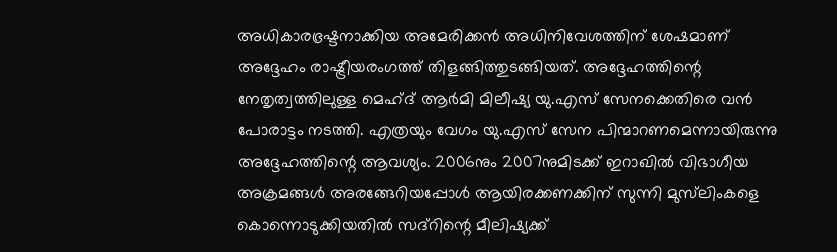അധികാരഭ്രഷ്ടനാക്കിയ അമേരിക്കന്‍ അധിനിവേശത്തിന് ശേഷമാണ് അദ്ദേഹം രാഷ്ട്രീയരംഗത്ത് തിളങ്ങിത്തുടങ്ങിയത്. അദ്ദേഹത്തിന്റെ നേതൃത്വത്തിലുള്ള മെഹ്ദ് ആര്‍മി മിലീഷ്യ യു.എസ് സേനക്കെതിരെ വന്‍ പോരാട്ടം നടത്തി. എത്രയും വേഗം യു.എസ് സേന പിന്മാറണമെന്നായിരുന്നു അദ്ദേഹത്തിന്റെ ആവശ്യം. 2006നും 2007നുമിടക്ക് ഇറാഖില്‍ വിഭാഗീയ അക്രമങ്ങള്‍ അരങ്ങേറിയപ്പോള്‍ ആയിരക്കണക്കിന് സുന്നി മുസ്‌ലിംകളെ കൊന്നൊടുക്കിയതില്‍ സദ്‌റിന്റെ മീലിഷ്യക്ക്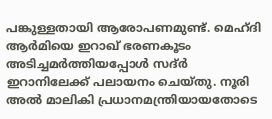പങ്കുള്ളതായി ആരോപണമുണ്ട്. മെഹ്ദി ആര്‍മിയെ ഇറാഖ് ഭരണകൂടം അടിച്ചമര്‍ത്തിയപ്പോള്‍ സദ്ര്‍ ഇറാനിലേക്ക് പലായനം ചെയ്തു. നൂരി അല്‍ മാലികി പ്രധാനമന്ത്രിയായതോടെ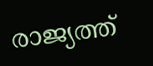രാജ്യത്ത്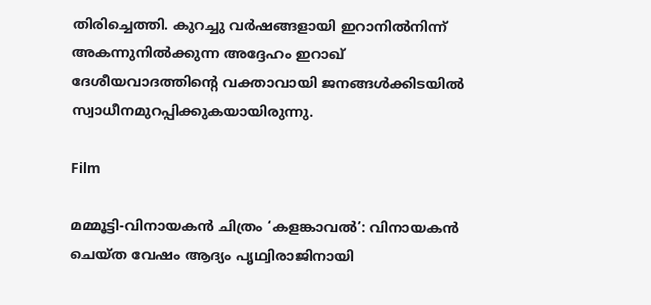തിരിച്ചെത്തി. കുറച്ചു വര്‍ഷങ്ങളായി ഇറാനില്‍നിന്ന് അകന്നുനില്‍ക്കുന്ന അദ്ദേഹം ഇറാഖ് ദേശീയവാദത്തിന്റെ വക്താവായി ജനങ്ങള്‍ക്കിടയില്‍ സ്വാധീനമുറപ്പിക്കുകയായിരുന്നു.

Film

മമ്മൂട്ടി-വിനായകന്‍ ചിത്രം ‘കളങ്കാവല്‍’: വിനായകന്‍ ചെയ്ത വേഷം ആദ്യം പൃഥ്വിരാജിനായി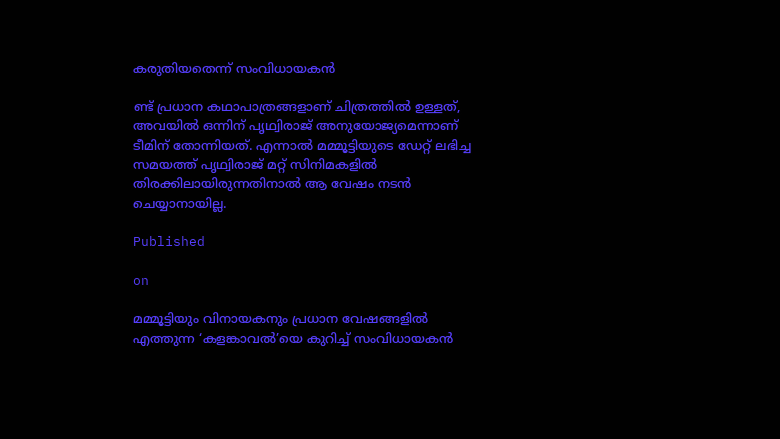കരുതിയതെന്ന് സംവിധായകന്‍

ണ്ട് പ്രധാന കഥാപാത്രങ്ങളാണ് ചിത്രത്തില്‍ ഉള്ളത്, അവയില്‍ ഒന്നിന് പൃഥ്വിരാജ് അനുയോജ്യമെന്നാണ് ടീമിന് തോന്നിയത്. എന്നാല്‍ മമ്മൂട്ടിയുടെ ഡേറ്റ് ലഭിച്ച സമയത്ത് പൃഥ്വിരാജ് മറ്റ് സിനിമകളില്‍ തിരക്കിലായിരുന്നതിനാല്‍ ആ വേഷം നടന്‍ ചെയ്യാനായില്ല.

Published

on

മമ്മൂട്ടിയും വിനായകനും പ്രധാന വേഷങ്ങളില്‍ എത്തുന്ന ‘കളങ്കാവല്‍’യെ കുറിച്ച് സംവിധായകന്‍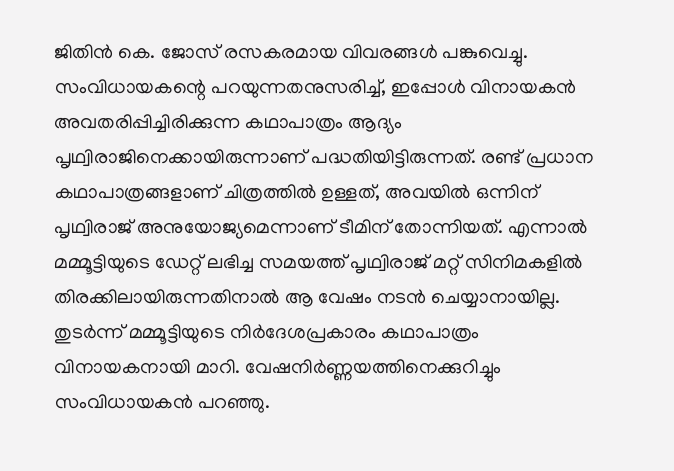ജിതിന്‍ കെ. ജോസ് രസകരമായ വിവരങ്ങള്‍ പങ്കുവെച്ചു. സംവിധായകന്റെ പറയുന്നതനുസരിച്ച്, ഇപ്പോള്‍ വിനായകന്‍ അവതരിപ്പിച്ചിരിക്കുന്ന കഥാപാത്രം ആദ്യം പൃഥ്വിരാജിനെക്കായിരുന്നാണ് പദ്ധതിയിട്ടിരുന്നത്. രണ്ട് പ്രധാന കഥാപാത്രങ്ങളാണ് ചിത്രത്തില്‍ ഉള്ളത്, അവയില്‍ ഒന്നിന് പൃഥ്വിരാജ് അനുയോജ്യമെന്നാണ് ടീമിന് തോന്നിയത്. എന്നാല്‍ മമ്മൂട്ടിയുടെ ഡേറ്റ് ലഭിച്ച സമയത്ത് പൃഥ്വിരാജ് മറ്റ് സിനിമകളില്‍ തിരക്കിലായിരുന്നതിനാല്‍ ആ വേഷം നടന്‍ ചെയ്യാനായില്ല. തുടര്‍ന്ന് മമ്മൂട്ടിയുടെ നിര്‍ദേശപ്രകാരം കഥാപാത്രം വിനായകനായി മാറി. വേഷനിര്‍ണ്ണയത്തിനെക്കുറിച്ചും സംവിധായകന്‍ പറഞ്ഞു.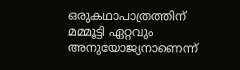ഒരുകഥാപാത്രത്തിന് മമ്മൂട്ടി ഏറ്റവും അനുയോജ്യനാണെന്ന്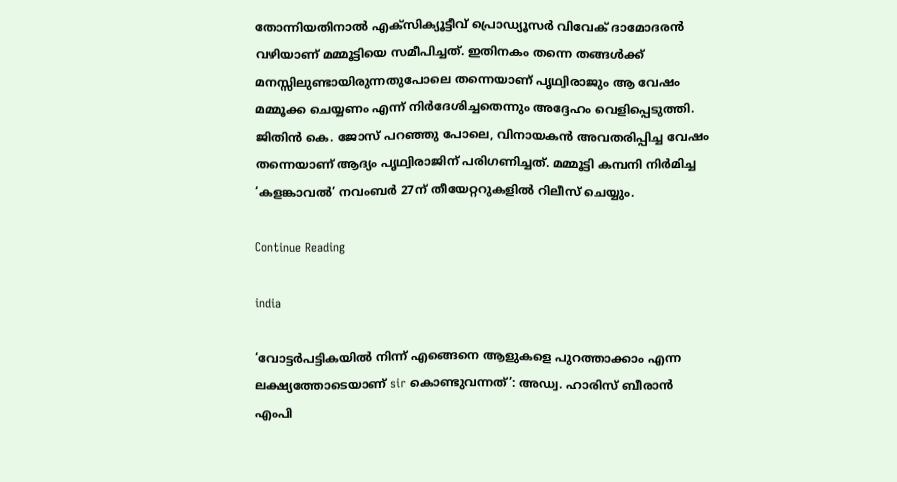തോന്നിയതിനാല്‍ എക്‌സിക്യൂട്ടീവ് പ്രൊഡ്യൂസര്‍ വിവേക് ദാമോദരന്‍ വഴിയാണ് മമ്മൂട്ടിയെ സമീപിച്ചത്. ഇതിനകം തന്നെ തങ്ങള്‍ക്ക് മനസ്സിലുണ്ടായിരുന്നതുപോലെ തന്നെയാണ് പൃഥ്വിരാജും ആ വേഷം മമ്മൂക്ക ചെയ്യണം എന്ന് നിര്‍ദേശിച്ചതെന്നും അദ്ദേഹം വെളിപ്പെടുത്തി. ജിതിന്‍ കെ. ജോസ് പറഞ്ഞു പോലെ, വിനായകന്‍ അവതരിപ്പിച്ച വേഷം തന്നെയാണ് ആദ്യം പൃഥ്വിരാജിന് പരിഗണിച്ചത്. മമ്മൂട്ടി കമ്പനി നിര്‍മിച്ച ‘കളങ്കാവല്‍’ നവംബര്‍ 27ന് തീയേറ്ററുകളില്‍ റിലീസ് ചെയ്യും.

Continue Reading

india

‘വോട്ടര്‍പട്ടികയില്‍ നിന്ന് എങ്ങെനെ ആളുകളെ പുറത്താക്കാം എന്ന ലക്ഷ്യത്തോടെയാണ് sir കൊണ്ടുവന്നത്’: അഡ്വ. ഹാരിസ് ബീരാൻ എംപി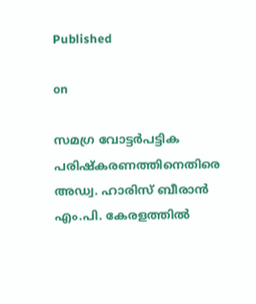Published

on

സമഗ്ര വോട്ടര്‍പട്ടിക പരിഷ്‌കരണത്തിനെതിരെ അഡ്വ. ഹാരിസ് ബീരാന്‍ എം.പി. കേരളത്തില്‍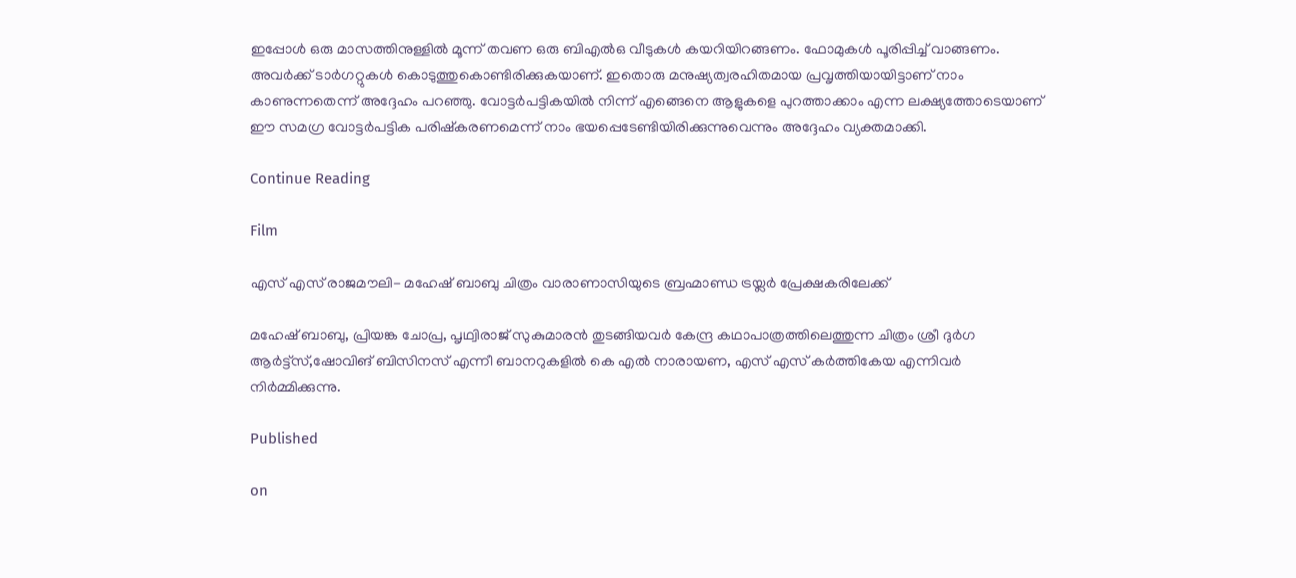ഇപ്പോള്‍ ഒരു മാസത്തിനുള്ളില്‍ മൂന്ന് തവണ ഒരു ബിഎല്‍ഒ വീടുകള്‍ കയറിയിറങ്ങണം. ഫോമുകള്‍ പൂരിപ്പിച്ച് വാങ്ങണം. അവര്‍ക്ക് ടാര്‍ഗറ്റുകള്‍ കൊടുത്തുകൊണ്ടിരിക്കുകയാണ്. ഇതൊരു മനുഷ്യത്വരഹിതമായ പ്രവൃത്തിയായിട്ടാണ് നാം കാണുന്നതെന്ന് അദ്ദേഹം പറഞ്ഞു. വോട്ടര്‍പട്ടികയില്‍ നിന്ന് എങ്ങെനെ ആളുകളെ പുറത്താക്കാം എന്ന ലക്ഷ്യത്തോടെയാണ് ഈ സമഗ്ര വോട്ടര്‍പട്ടിക പരിഷ്‌കരണമെന്ന് നാം ഭയപ്പെടേണ്ടിയിരിക്കുന്നുവെന്നും അദ്ദേഹം വ്യക്തമാക്കി.

Continue Reading

Film

എസ് എസ് രാജമൗലി- മഹേഷ് ബാബു ചിത്രം വാരാണാസിയുടെ ബ്രഹ്മാണ്ഡ ട്രയ്ലർ പ്രേക്ഷകരിലേക്ക്

മഹേഷ് ബാബു, പ്രിയങ്ക ചോപ്ര, പൃഥ്വിരാജ് സുകുമാരൻ തുടങ്ങിയവർ കേന്ദ്ര കഥാപാത്രത്തിലെത്തുന്ന ചിത്രം ശ്രീ ദുർഗ ആർട്ട്സ്,ഷോവിങ് ബിസിനസ് എന്നീ ബാനറുകളിൽ കെ എൽ നാരായണ, എസ് എസ് കർത്തികേയ എന്നിവർ നിർമ്മിക്കുന്നു.

Published

on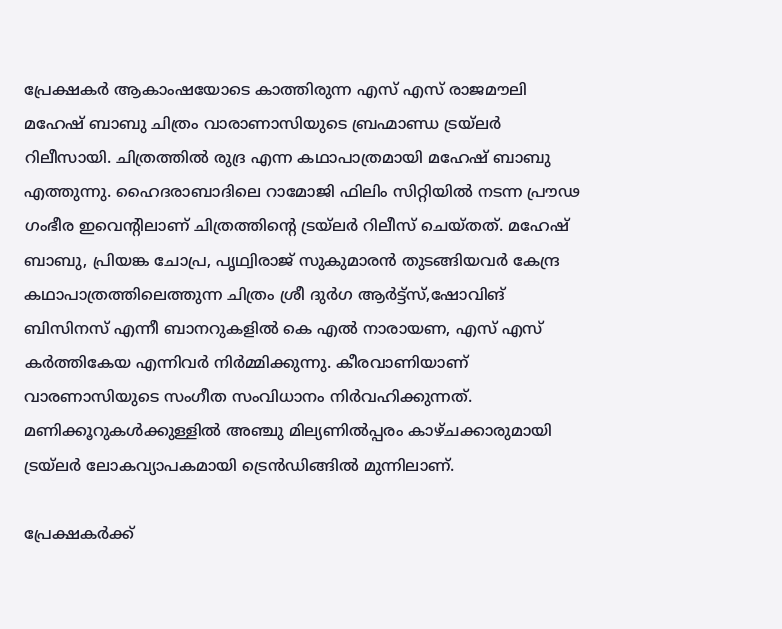പ്രേക്ഷകർ ആകാംഷയോടെ കാത്തിരുന്ന എസ് എസ് രാജമൗലി മഹേഷ് ബാബു ചിത്രം വാരാണാസിയുടെ ബ്രഹ്മാണ്ഡ ട്രയ്ലർ റിലീസായി. ചിത്രത്തിൽ രുദ്ര എന്ന കഥാപാത്രമായി മഹേഷ് ബാബു എത്തുന്നു. ഹൈദരാബാദിലെ റാമോജി ഫിലിം സിറ്റിയിൽ നടന്ന പ്രൗഢ ഗംഭീര ഇവെന്റിലാണ് ചിത്രത്തിന്റെ ട്രയ്ലർ റിലീസ് ചെയ്തത്. മഹേഷ് ബാബു, പ്രിയങ്ക ചോപ്ര, പൃഥ്വിരാജ് സുകുമാരൻ തുടങ്ങിയവർ കേന്ദ്ര കഥാപാത്രത്തിലെത്തുന്ന ചിത്രം ശ്രീ ദുർഗ ആർട്ട്സ്,ഷോവിങ് ബിസിനസ് എന്നീ ബാനറുകളിൽ കെ എൽ നാരായണ, എസ് എസ് കർത്തികേയ എന്നിവർ നിർമ്മിക്കുന്നു. കീരവാണിയാണ് വാരണാസിയുടെ സംഗീത സംവിധാനം നിർവഹിക്കുന്നത്.
മണിക്കൂറുകൾക്കുള്ളിൽ അഞ്ചു മില്യണിൽപ്പരം കാഴ്ചക്കാരുമായി ട്രയ്ലർ ലോകവ്യാപകമായി ട്രെൻഡിങ്ങിൽ മുന്നിലാണ്.

പ്രേക്ഷകർക്ക്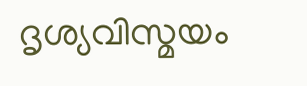ദൃശ്യവിസ്മയം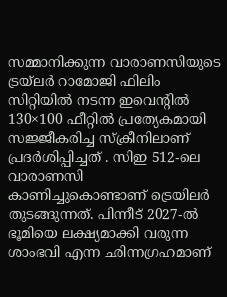സമ്മാനിക്കുന്ന വാരാണസിയുടെ ട്രയ്ലർ റാമോജി ഫിലിം സിറ്റിയിൽ നടന്ന ഇവെന്റിൽ 130×100 ഫീറ്റിൽ പ്രത്യേകമായി സജ്ജീകരിച്ച സ്‌ക്രീനിലാണ് പ്രദർശിപ്പിച്ചത് . സിഇ 512-ലെ വാരാണസി കാണിച്ചുകൊണ്ടാണ് ട്രെയിലര്‍ തുടങ്ങുന്നത്. പിന്നീട് 2027-ല്‍ ഭൂമിയെ ലക്ഷ്യമാക്കി വരുന്ന ശാംഭവി എന്ന ഛിന്നഗ്രഹമാണ്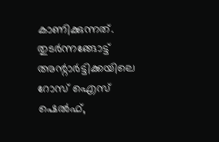കാണിക്കുന്നത്. തുടര്‍ന്നങ്ങോട്ട് അന്റാര്‍ട്ടിക്കയിലെ റോസ് ഐസ് ഷെല്‍ഫ്,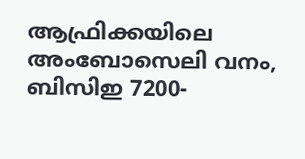ആഫ്രിക്കയിലെ അംബോസെലി വനം, ബിസിഇ 7200-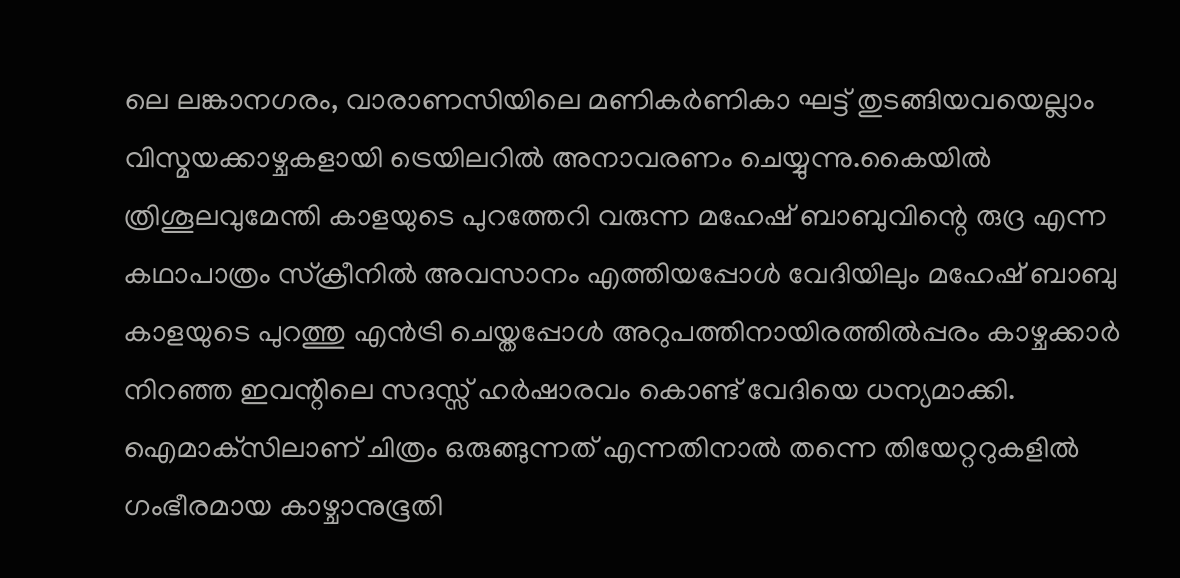ലെ ലങ്കാനഗരം, വാരാണസിയിലെ മണികര്‍ണികാ ഘട്ട് തുടങ്ങിയവയെല്ലാം വിസ്മയക്കാഴ്ചകളായി ട്രെയിലറില്‍ അനാവരണം ചെയ്യുന്നു.കൈയില്‍ ത്രിശൂലവുമേന്തി കാളയുടെ പുറത്തേറി വരുന്ന മഹേഷ് ബാബുവിന്റെ രുദ്ര എന്ന കഥാപാത്രം സ്‌ക്രീനിൽ അവസാനം എത്തിയപ്പോൾ വേദിയിലും മഹേഷ് ബാബു കാളയുടെ പുറത്തു എൻട്രി ചെയ്തപ്പോൾ അറുപത്തിനായിരത്തിൽപ്പരം കാഴ്ചക്കാർ നിറഞ്ഞ ഇവന്റിലെ സദസ്സ് ഹർഷാരവം കൊണ്ട് വേദിയെ ധന്യമാക്കി. ഐമാക്‌സിലാണ് ചിത്രം ഒരുങ്ങുന്നത് എന്നതിനാല്‍ തന്നെ തിയേറ്ററുകളില്‍ ഗംഭീരമായ കാഴ്ചാനുഭൂതി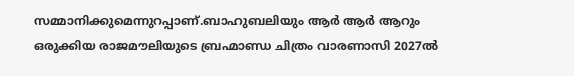സമ്മാനിക്കുമെന്നുറപ്പാണ്.ബാഹുബലിയും ആർ ആർ ആറും ഒരുക്കിയ രാജമൗലിയുടെ ബ്രഹ്മാണ്ഡ ചിത്രം വാരണാസി 2027ൽ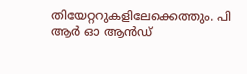തിയേറ്ററുകളിലേക്കെത്തും. പി ആർ ഓ ആൻഡ്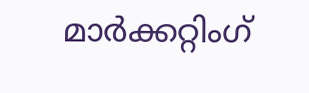മാർക്കറ്റിംഗ്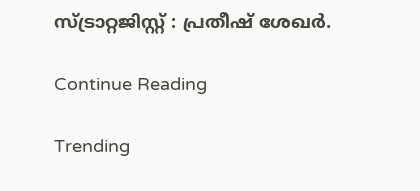സ്ട്രാറ്റജിസ്റ്റ് : പ്രതീഷ് ശേഖർ.

Continue Reading

Trending